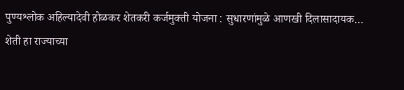पुण्यश्लोक अहिल्यादेवी होळकर शेतकरी कर्जमुक्ती योजना : सुधारणांमुळे आणखी दिलासादायक…
शेती हा राज्याच्या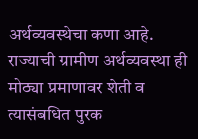अर्थव्यवस्थेचा कणा आहे. राज्याची ग्रामीण अर्थव्यवस्था ही मोठ्या प्रमाणावर शेती व त्यासंबधित पुरक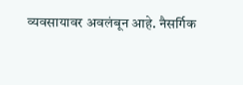व्यवसायावर अवलंबून आहे. नैसर्गिक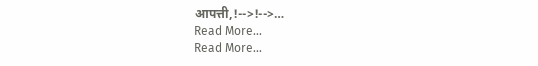आपत्ती,!-->!-->…
Read More...
Read More...